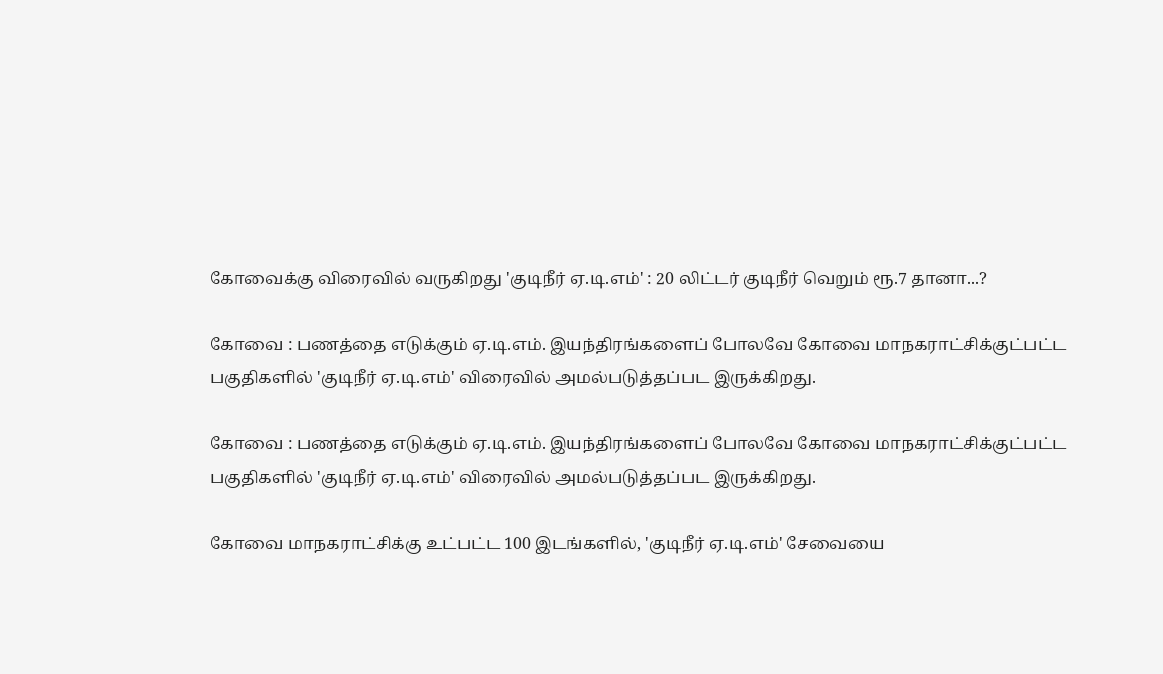கோவைக்கு விரைவில் வருகிறது 'குடிநீர் ஏ.டி.எம்' : 20 லிட்டர் குடிநீர் வெறும் ரூ.7 தானா...?

கோவை : பணத்தை எடுக்கும் ஏ.டி.எம். இயந்திரங்களைப் போலவே கோவை மாநகராட்சிக்குட்பட்ட பகுதிகளில் 'குடிநீர் ஏ.டி.எம்' விரைவில் அமல்படுத்தப்பட இருக்கிறது.

கோவை : பணத்தை எடுக்கும் ஏ.டி.எம். இயந்திரங்களைப் போலவே கோவை மாநகராட்சிக்குட்பட்ட பகுதிகளில் 'குடிநீர் ஏ.டி.எம்' விரைவில் அமல்படுத்தப்பட இருக்கிறது.

கோவை மாநகராட்சிக்கு உட்பட்ட 100 இடங்களில், 'குடிநீர் ஏ.டி.எம்' சேவையை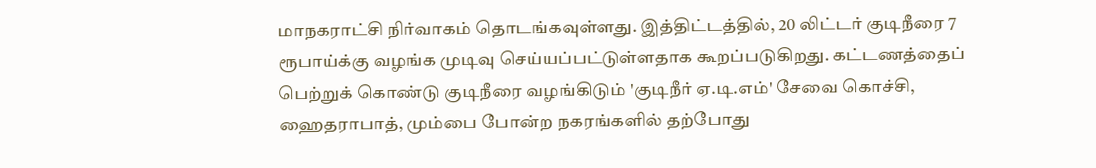மாநகராட்சி நிர்வாகம் தொடங்கவுள்ளது. இத்திட்டத்தில், 20 லிட்டர் குடிநீரை 7 ரூபாய்க்கு வழங்க முடிவு செய்யப்பட்டுள்ளதாக கூறப்படுகிறது. கட்டணத்தைப் பெற்றுக் கொண்டு குடிநீரை வழங்கிடும் 'குடிநீர் ஏ.டி.எம்' சேவை கொச்சி, ஹைதராபாத், மும்பை போன்ற நகரங்களில் தற்போது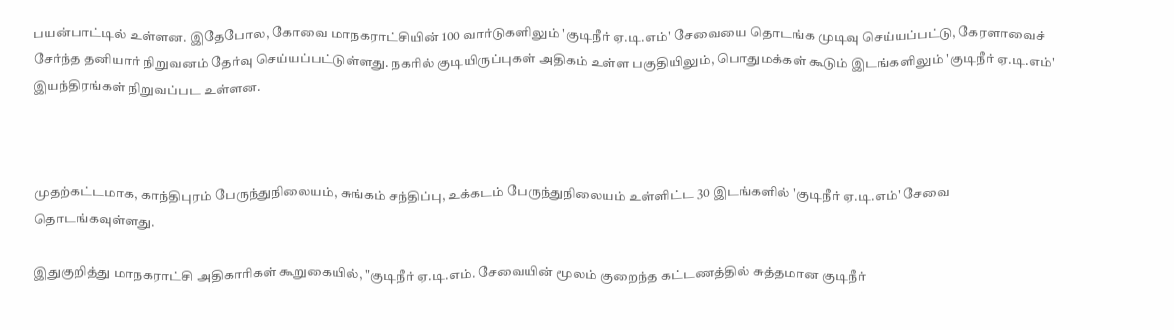பயன்பாட்டில் உள்ளன. இதேபோல, கோவை மாநகராட்சியின் 100 வார்டுகளிலும் 'குடிநீர் ஏ.டி.எம்' சேவையை தொடங்க முடிவு செய்யப்பட்டு, கேரளாவைச் சேர்ந்த தனியார் நிறுவனம் தேர்வு செய்யப்பட்டுள்ளது. நகரில் குடியிருப்புகள் அதிகம் உள்ள பகுதியிலும், பொதுமக்கள் கூடும் இடங்களிலும் 'குடிநீர் ஏ.டி.எம்' இயந்திரங்கள் நிறுவப்பட உள்ளன.



முதற்கட்டமாக, காந்திபுரம் பேருந்துநிலையம், சுங்கம் சந்திப்பு, உக்கடம் பேருந்துநிலையம் உள்ளிட்ட 30 இடங்களில் 'குடிநீர் ஏ.டி.எம்' சேவை தொடங்கவுள்ளது.

இதுகுறித்து மாநகராட்சி அதிகாரிகள் கூறுகையில், "குடிநீர் ஏ.டி.எம். சேவையின் மூலம் குறைந்த கட்டணத்தில் சுத்தமான குடிநீர்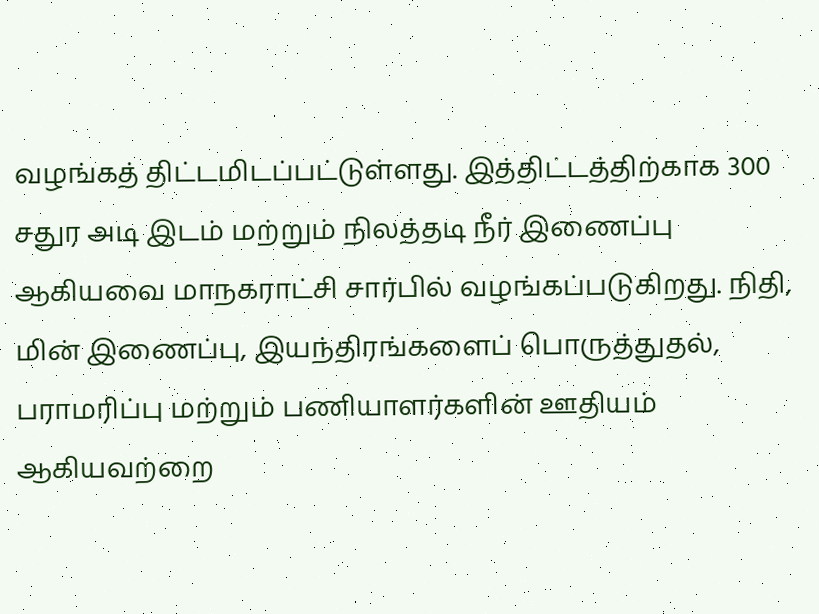வழங்கத் திட்டமிடப்பட்டுள்ளது. இத்திட்டத்திற்காக 300 சதுர அடி இடம் மற்றும் நிலத்தடி நீர் இணைப்பு ஆகியவை மாநகராட்சி சார்பில் வழங்கப்படுகிறது. நிதி, மின் இணைப்பு, இயந்திரங்களைப் பொருத்துதல், பராமரிப்பு மற்றும் பணியாளர்களின் ஊதியம் ஆகியவற்றை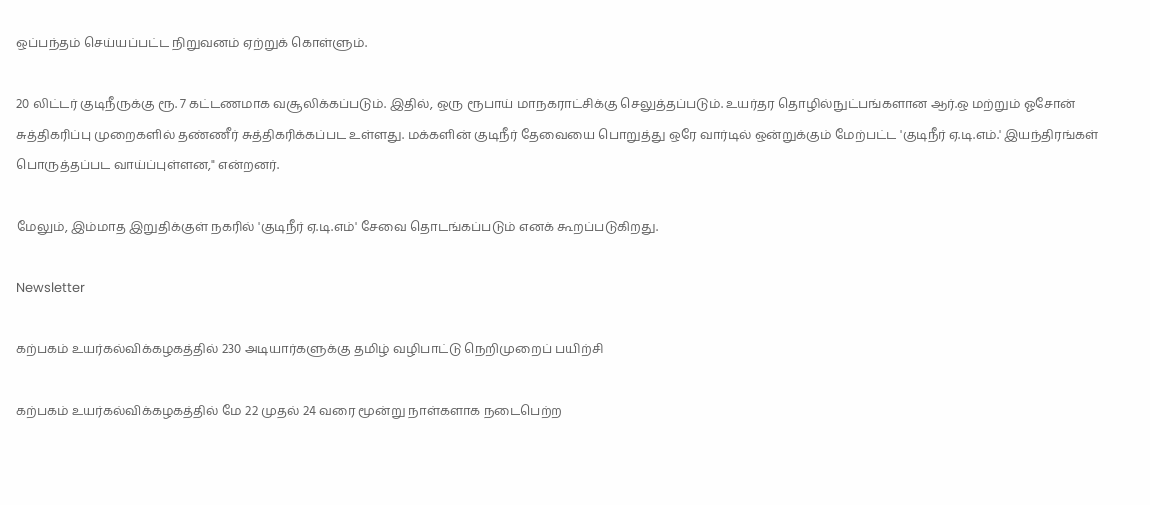ஒப்பந்தம் செய்யப்பட்ட நிறுவனம் ஏற்றுக் கொள்ளும்.

20 லிட்டர் குடிநீருக்கு ரூ. 7 கட்டணமாக வசூலிக்கப்படும். இதில், ஒரு ரூபாய் மாநகராட்சிக்கு செலுத்தப்படும். உயர்தர தொழில்நுட்பங்களான ஆர்.ஒ மற்றும் ஓசோன் சுத்திகரிப்பு முறைகளில் தண்ணீர் சுத்திகரிக்கப்பட உள்ளது. மக்களின் குடிநீர் தேவையை பொறுத்து ஒரே வார்டில் ஒன்றுக்கும் மேற்பட்ட 'குடிநீர் ஏ.டி.எம்.' இயந்திரங்கள் பொருத்தப்பட வாய்ப்புள்ளன," என்றனர்.

மேலும், இம்மாத இறுதிக்குள் நகரில் 'குடிநீர் ஏ.டி.எம்' சேவை தொடங்கப்படும் எனக் கூறப்படுகிறது.

Newsletter

கற்பகம் உயர்கல்விக்கழகத்தில் 230 அடியார்களுக்கு தமிழ் வழிபாட்டு நெறிமுறைப் பயிற்சி

கற்பகம் உயர்கல்விக்கழகத்தில் மே 22 முதல் 24 வரை மூன்று நாள்களாக நடைபெற்ற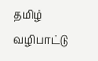தமிழ் வழிபாட்டு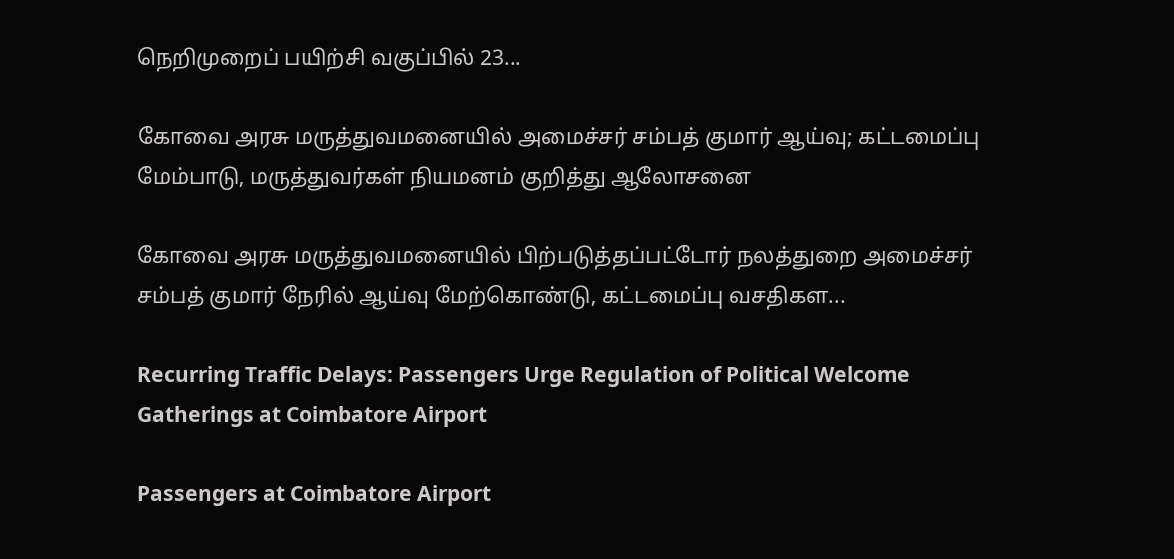நெறிமுறைப் பயிற்சி வகுப்பில் 23...

கோவை அரசு மருத்துவமனையில் அமைச்சர் சம்பத் குமார் ஆய்வு; கட்டமைப்பு மேம்பாடு, மருத்துவர்கள் நியமனம் குறித்து ஆலோசனை

கோவை அரசு மருத்துவமனையில் பிற்படுத்தப்பட்டோர் நலத்துறை அமைச்சர் சம்பத் குமார் நேரில் ஆய்வு மேற்கொண்டு, கட்டமைப்பு வசதிகள...

Recurring Traffic Delays: Passengers Urge Regulation of Political Welcome Gatherings at Coimbatore Airport

Passengers at Coimbatore Airport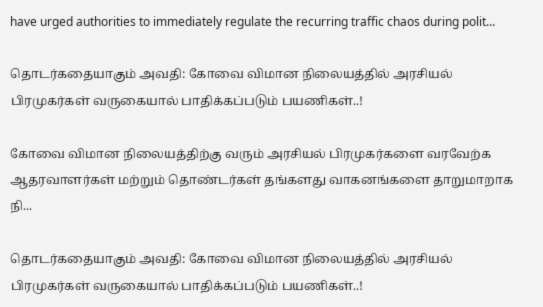have urged authorities to immediately regulate the recurring traffic chaos during polit...

தொடர்கதையாகும் அவதி: கோவை விமான நிலையத்தில் அரசியல் பிரமுகர்கள் வருகையால் பாதிக்கப்படும் பயணிகள்..!

கோவை விமான நிலையத்திற்கு வரும் அரசியல் பிரமுகர்களை வரவேற்க ஆதரவாளர்கள் மற்றும் தொண்டர்கள் தங்களது வாகனங்களை தாறுமாறாக நி...

தொடர்கதையாகும் அவதி: கோவை விமான நிலையத்தில் அரசியல் பிரமுகர்கள் வருகையால் பாதிக்கப்படும் பயணிகள்..!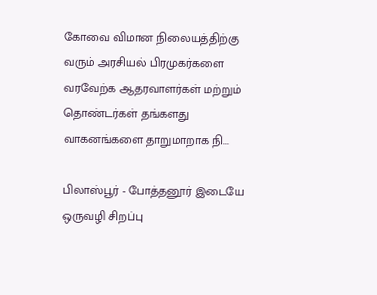கோவை விமான நிலையத்திற்கு வரும் அரசியல் பிரமுகர்களை வரவேற்க ஆதரவாளர்கள் மற்றும் தொண்டர்கள் தங்களது வாகனங்களை தாறுமாறாக நி...

பிலாஸ்பூர் - போத்தனூர் இடையே ஒருவழி சிறப்பு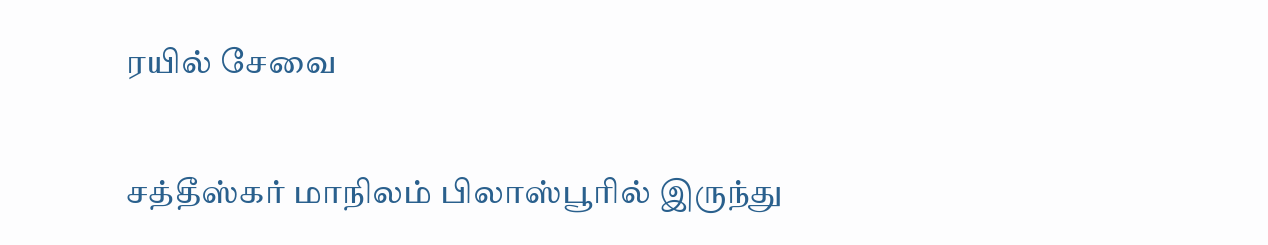ரயில் சேவை

சத்தீஸ்கர் மாநிலம் பிலாஸ்பூரில் இருந்து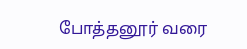போத்தனூர் வரை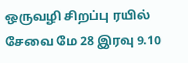ஒருவழி சிறப்பு ரயில் சேவை மே 28 இரவு 9.10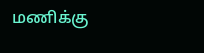மணிக்கு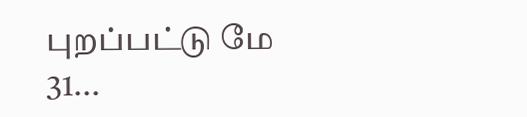புறப்பட்டு மே 31...